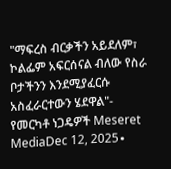"ማፍረስ ብርቃችን አይደለም፣ ኮልፌም አፍርሰናል ብለው የስራ ቦታችንን እንደሚያፈርሱ አስፈራርተውን ሄደዋል"- የመርካቶ ነጋዴዎች Meseret MediaDec 12, 2025∙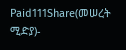Paid111Share(መሠረት ሚድያ)-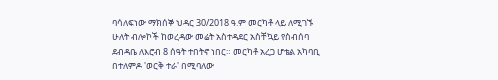ባሳለፍነው ማክሰኞ ህዳር 30/2018 ዓ.ም መርካቶ ላይ ለሚገኙ ሁለት ብሎኮች ከወረዳው መሬት አስተዳደር አስቸኳይ የስብሰባ ደብዳቤ ለእሮብ 8 ሰዓት ተበትኖ ነበር። መርካቶ አረጋ ሆቴል አካባቢ በተለምዶ 'ወርቅ ተራ' በሚባለው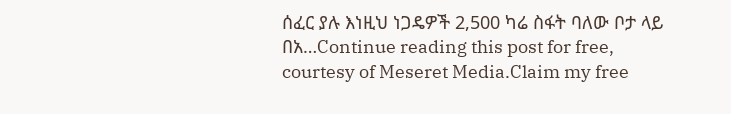ሰፈር ያሉ እነዚህ ነጋዴዎች 2,500 ካሬ ስፋት ባለው ቦታ ላይ በአ…Continue reading this post for free, courtesy of Meseret Media.Claim my free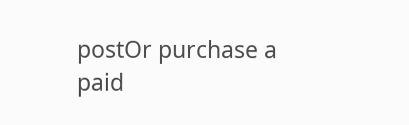postOr purchase a paid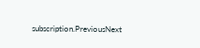subscription.PreviousNext